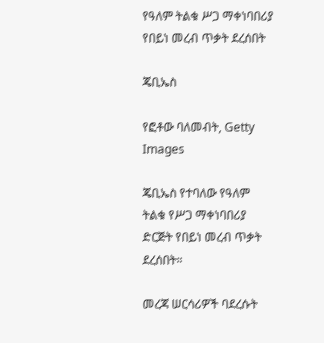የዓለም ትልቁ ሥጋ ማቀነባበሪያ የበይነ መረብ ጥቃት ደረሰበት

ጄቢኤስ

የፎቶው ባለመብት, Getty Images

ጄቢኤስ የተባለው የዓለም ትልቁ የሥጋ ማቀነባበሪያ ድርጅት የበይነ መረብ ጥቃት ደረሰበት።

መረጃ ሠርሳሪዎች ባደረሱት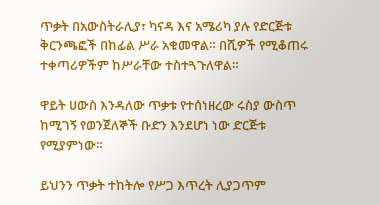ጥቃት በአውስትራሊያ፣ ካናዳ እና አሜሪካ ያሉ የድርጅቱ ቅርንጫፎች በከፊል ሥራ አቁመዋል። በሺዎች የሚቆጠሩ ተቀጣሪዎችም ከሥራቸው ተስተጓጉለዋል።

ዋይት ሀውስ እንዳለው ጥቃቱ የተሰነዘረው ሩስያ ውስጥ ከሚገኝ የወንጀለኞች ቡድን እንደሆነ ነው ድርጅቱ የሚያምነው።

ይህንን ጥቃት ተከትሎ የሥጋ እጥረት ሊያጋጥም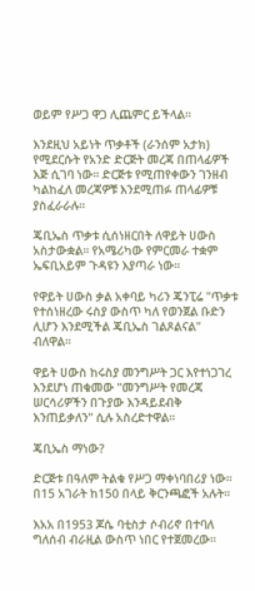ወይም የሥጋ ዋጋ ሊጨምር ይችላል።

እንደዚህ አይነት ጥቃቶች (ራንሰም አታክ) የሚደርሱት የአንድ ድርጅት መረጃ በጠላፊዎች እጅ ሲገባ ነው። ድርጅቱ የሚጠየቀውን ገንዘብ ካልከፈለ መረጃዎቹ እንደሚጠፉ ጠላፊዎቹ ያስፈራራሉ።

ጄቢኤስ ጥቃቱ ሲሰነዘርበት ለዋይት ሀውስ አስታውቋል። የአሜሪካው የምርመራ ተቋም ኤፍቢአይም ጉዳዩን እያጣራ ነው።

የዋይት ሀውስ ቃል አቀባይ ካሪን ጄንፒሬ "ጥቃቱ የተሰነዘረው ሩስያ ውስጥ ካለ የወንጀል ቡድን ሊሆን እንደሚችል ጄቢኤስ ገልጾልናል" ብለዋል።

ዋይት ሀውስ ከሩስያ መንግሥት ጋር እየተነጋገረ እንደሆነ ጠቁመው "መንግሥት የመረጃ ሠርሳሪዎችን በጉያው እንዳይደብቅ እንጠይቃለን" ሲሉ አስረድተዋል።

ጄቢኤስ ማነው?

ድርጅቱ በዓለም ትልቁ የሥጋ ማቀነባበሪያ ነው። በ15 አገራት ከ150 በላይ ቅርንጫፎች አሉት።

እአአ በ1953 ጆሴ ባቲስታ ሶብሪኖ በተባለ ግለሰብ ብራዚል ውስጥ ነበር የተጀመረው።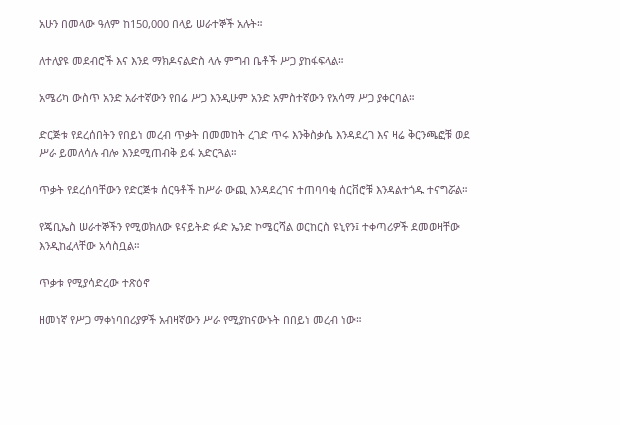አሁን በመላው ዓለም ከ150,000 በላይ ሠራተኞች አሉት።

ለተለያዩ መደብሮች እና እንደ ማክዶናልድስ ላሉ ምግብ ቤቶች ሥጋ ያከፋፍላል።

አሜሪካ ውስጥ አንድ አራተኛውን የበሬ ሥጋ እንዲሁም አንድ አምስተኛውን የአሳማ ሥጋ ያቀርባል።

ድርጅቱ የደረሰበትን የበይነ መረብ ጥቃት በመመከት ረገድ ጥሩ እንቅስቃሴ እንዳደረገ እና ዛሬ ቅርንጫፎቹ ወደ ሥራ ይመለሳሉ ብሎ እንደሚጠብቅ ይፋ አድርጓል።

ጥቃት የደረሰባቸውን የድርጅቱ ሰርዓቶች ከሥራ ውጪ እንዳደረገና ተጠባባቂ ሰርቨሮቹ እንዳልተጎዱ ተናግሯል።

የጄቢኤስ ሠራተኞችን የሚወክለው ዩናይትድ ፉድ ኤንድ ኮሜርሻል ወርከርስ ዩኒየን፤ ተቀጣሪዎች ደመወዛቸው እንዲከፈላቸው አሳስቧል።

ጥቃቱ የሚያሳድረው ተጽዕኖ

ዘመነኛ የሥጋ ማቀነባበሪያዎች አብዛኛውን ሥራ የሚያከናውኑት በበይነ መረብ ነው።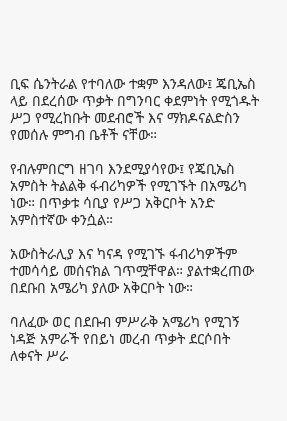ቢፍ ሴንትራል የተባለው ተቋም እንዳለው፤ ጄቢኤስ ላይ በደረሰው ጥቃት በግንባር ቀደምነት የሚጎዱት ሥጋ የሚረከቡት መደብሮች እና ማክዶናልድስን የመሰሉ ምግብ ቤቶች ናቸው።

የብሉምበርግ ዘገባ እንደሚያሳየው፤ የጄቢኤስ አምስት ትልልቅ ፋብሪካዎች የሚገኙት በአሜሪካ ነው። በጥቃቱ ሳቢያ የሥጋ አቅርቦት አንድ አምስተኛው ቀንሷል።

አውስትራሊያ እና ካናዳ የሚገኙ ፋብሪካዎችም ተመሳሳይ መሰናክል ገጥሟቸዋል። ያልተቋረጠው በደቡበ አሜሪካ ያለው አቅርቦት ነው።

ባለፈው ወር በደቡብ ምሥራቅ አሜሪካ የሚገኝ ነዳጅ አምራች የበይነ መረብ ጥቃት ደርሶበት ለቀናት ሥራ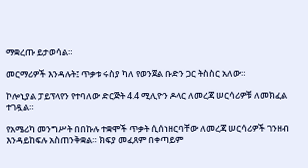ማቋረጡ ይታወሳል።

መርማሪዎች እንዳሉት፤ ጥቃቱ ሩስያ ካለ የወንጀል ቡድን ጋር ትስስር አለው።

ኮሎኒያል ፓይፕላየን የተባለው ድርጅት 4.4 ሚሊዮን ዶላር ለመረጃ ሠርሳሪዎቹ ለመክፈል ተገዷል።

የአሜሪካ መንግሥት በበኩሉ ተቋሞች ጥቃት ሲሰነዘርባቸው ለመረጃ ሠርሳሪዎች ገንዘብ እንዳይከፍሉ አስጠንቅቋል። ክፍያ መፈጸም በቀጣይም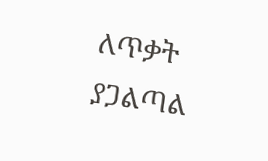ለጥቃት ያጋልጣል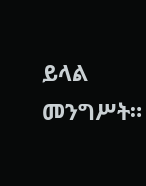ይላል መንግሥት።